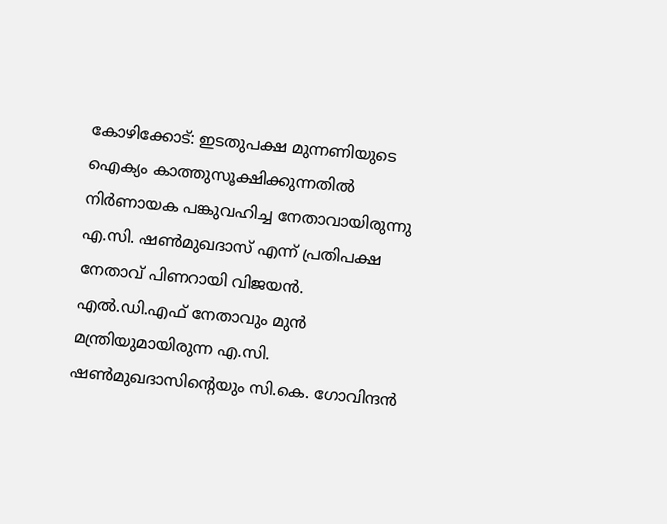കോഴിക്കോട്: ഇടതുപക്ഷ മുന്നണിയുടെ ഐക്യം കാത്തുസൂക്ഷിക്കുന്നതിൽ നിർണായക പങ്കുവഹിച്ച നേതാവായിരുന്നു എ.സി. ഷൺമുഖദാസ് എന്ന് പ്രതിപക്ഷ നേതാവ് പിണറായി വിജയൻ. എൽ.ഡി.എഫ് നേതാവും മുൻ മന്ത്രിയുമായിരുന്ന എ.സി. ഷൺമുഖദാസിന്റെയും സി.കെ. ഗോവിന്ദൻ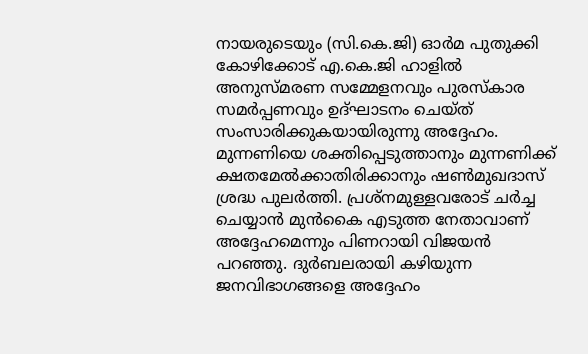നായരുടെയും (സി.കെ.ജി) ഓർമ പുതുക്കി കോഴിക്കോട് എ.കെ.ജി ഹാളിൽ അനുസ്മരണ സമ്മേളനവും പുരസ്കാര സമർപ്പണവും ഉദ്ഘാടനം ചെയ്ത് സംസാരിക്കുകയായിരുന്നു അദ്ദേഹം. മുന്നണിയെ ശക്തിപ്പെടുത്താനും മുന്നണിക്ക് ക്ഷതമേൽക്കാതിരിക്കാനും ഷൺമുഖദാസ് ശ്രദ്ധ പുലർത്തി. പ്രശ്നമുള്ളവരോട് ചർച്ച ചെയ്യാൻ മുൻകൈ എടുത്ത നേതാവാണ് അദ്ദേഹമെന്നും പിണറായി വിജയൻ പറഞ്ഞു. ദുർബലരായി കഴിയുന്ന ജനവിഭാഗങ്ങളെ അദ്ദേഹം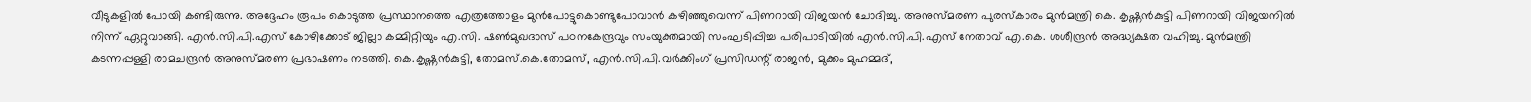വീടുകളിൽ പോയി കണ്ടിരുന്നു. അദ്ദേഹം രൂപം കൊടുത്ത പ്രസ്ഥാനത്തെ എത്രത്തോളം മുൻപോട്ടുകൊണ്ടുപോവാൻ കഴിഞ്ഞുവെന്ന് പിണറായി വിജയൻ ചോദിച്ചു. അനുസ്മരണ പുരസ്കാരം മുൻമന്ത്രി കെ. കൃഷ്ണൻകുട്ടി പിണറായി വിജയനിൽ നിന്ന് ഏറ്റുവാങ്ങി. എൻ.സി.പി.എസ് കോഴിക്കോട് ജില്ലാ കമ്മിറ്റിയും എ.സി. ഷൺമുഖദാസ് പഠനകേന്ദ്രവും സംയുക്തമായി സംഘടിപ്പിച്ച പരിപാടിയിൽ എൻ.സി.പി.എസ് നേതാവ് എ.കെ. ശശീന്ദ്രൻ അദ്ധ്യക്ഷത വഹിച്ചു. മുൻമന്ത്രി കടന്നപ്പള്ളി രാമചന്ദ്രൻ അനുസ്മരണ പ്രഭാഷണം നടത്തി. കെ.കൃഷ്ണൻകുട്ടി, തോമസ്.കെ.തോമസ്, എൻ.സി.പി.വർക്കിംഗ് പ്രസിഡന്റ് രാജൻ, മുക്കം മുഹമ്മദ്,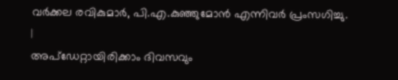വർക്കല രവികുമാർ, പി.എ.കുഞ്ഞുമോൻ എന്നിവർ പ്രംസഗിച്ചു.
|
അപ്ഡേറ്റായിരിക്കാം ദിവസവും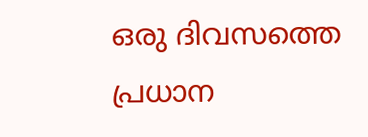ഒരു ദിവസത്തെ പ്രധാന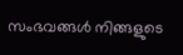സംഭവങ്ങൾ നിങ്ങളുടെ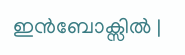ഇൻബോക്സിൽ |